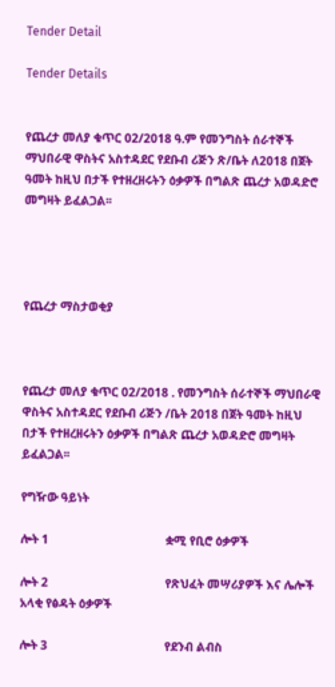Tender Detail

Tender Details


የጨረታ መለያ ቁጥር 02/2018 ዓ.ም የመንግስት ሰራተኞች ማህበራዊ ዋስትና አስተዳደር የደቡብ ሪጅን ጽ/ቤት ለ2018 በጀት ዓመት ከዚህ በታች የተዘረዘሩትን ዕቃዎች በግልጽ ጨረታ አወዳድሮ መግዛት ይፈልጋል፡፡




የጨረታ ማስታወቂያ



የጨረታ መለያ ቁጥር 02/2018 . የመንግስት ሰራተኞች ማህበራዊ ዋስትና አስተዳደር የደቡብ ሪጅን /ቤት 2018 በጀት ዓመት ከዚህ በታች የተዘረዘሩትን ዕቃዎች በግልጽ ጨረታ አወዳድሮ መግዛት ይፈልጋል፡፡

የግዥው ዓይነት

ሎት 1                                       ቋሚ የቢሮ ዕቃዎች

ሎት 2                                       የጽህፈት መሣሪያዎች እና ሌሎች አላቂ የፅዳት ዕቃዎች

ሎት 3                                       የደንብ ልብስ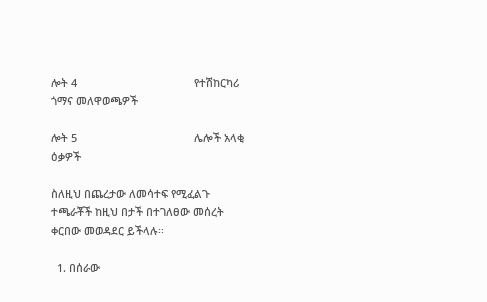ሎት 4                                       የተሽከርካሪ ጎማና መለዋወጫዎች

ሎት 5                                       ሌሎች አላቂ ዕቃዎች

ስለዚህ በጨረታው ለመሳተፍ የሚፈልጉ ተጫራቾች ከዚህ በታች በተገለፀው መሰረት ቀርበው መወዳደር ይችላሉ፡፡

  1. በሰራው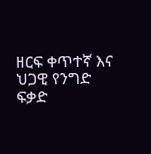ዘርፍ ቀጥተኛ እና ህጋዊ የንግድ ፍቃድ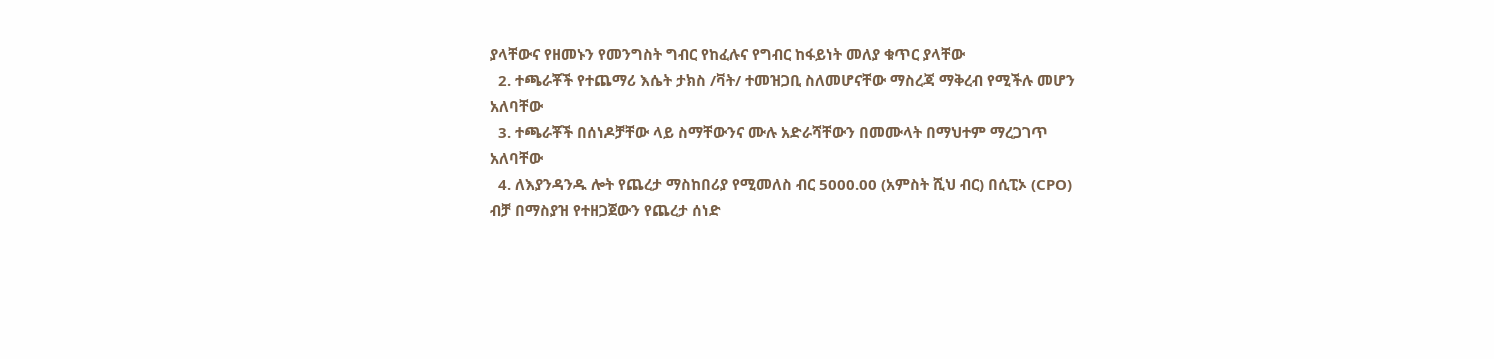ያላቸውና የዘመኑን የመንግስት ግብር የከፈሉና የግብር ከፋይነት መለያ ቁጥር ያላቸው
  2. ተጫራቾች የተጨማሪ እሴት ታክስ /ቫት/ ተመዝጋቢ ስለመሆናቸው ማስረጃ ማቅረብ የሚችሉ መሆን አለባቸው
  3. ተጫራቾች በሰነዶቻቸው ላይ ስማቸውንና ሙሉ አድራሻቸውን በመሙላት በማህተም ማረጋገጥ አለባቸው
  4. ለእያንዳንዱ ሎት የጨረታ ማስከበሪያ የሚመለስ ብር 5000.00 (አምስት ሺህ ብር) በሲፒኦ (CPO) ብቻ በማስያዝ የተዘጋጀውን የጨረታ ሰነድ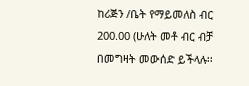ከሪጅን /ቤት የማይመለስ ብር 200.00 (ሁለት መቶ ብር ብቻ በመግዛት መውሰድ ይችላሉ፡፡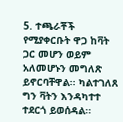5. ተጫራቾች የሚያቀርቡት ዋጋ ከቫት ጋር መሆን ወይም አለመሆኑን መግለጽ ይኖርባቸዋል፡፡ ካልተገለጸ ግን ቫትን እንዳካተተ ተደርጎ ይወሰዳል፡፡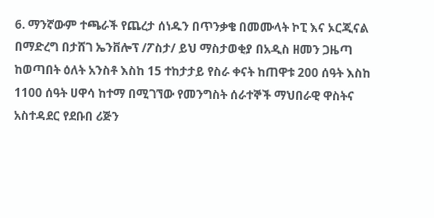6. ማንኛውም ተጫራች የጨረታ ሰነዱን በጥንቃቄ በመሙላት ኮፒ እና ኦርጂናል በማድረግ በታሸገ ኤንቨሎፕ /ፖስታ/ ይህ ማስታወቂያ በአዲስ ዘመን ጋዜጣ ከወጣበት ዕለት አንስቶ እስከ 15 ተከታታይ የስራ ቀናት ከጠዋቱ 200 ሰዓት እስከ 1100 ሰዓት ሀዋሳ ከተማ በሚገኘው የመንግስት ሰራተኞች ማህበራዊ ዋስትና አስተዳደር የደቡበ ሪጅን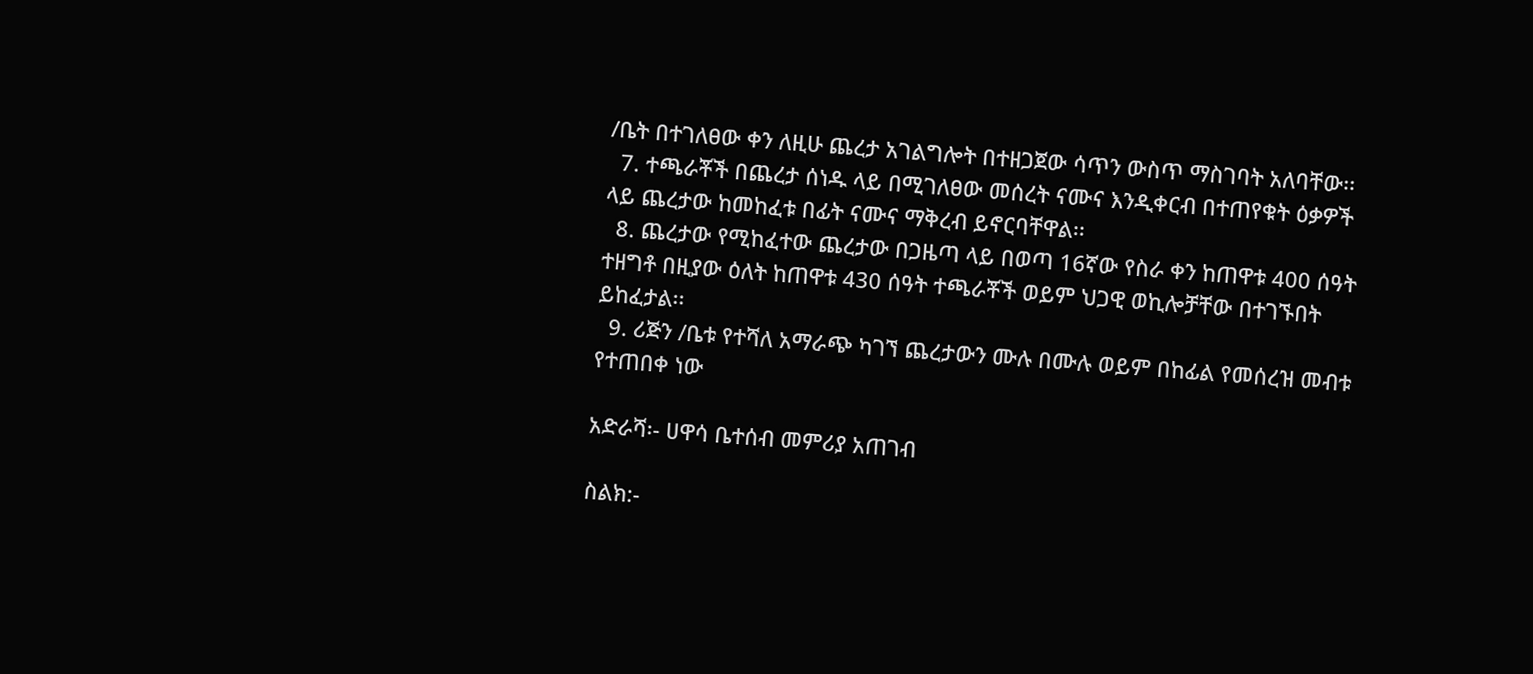/ቤት በተገለፀው ቀን ለዚሁ ጨረታ አገልግሎት በተዘጋጀው ሳጥን ውስጥ ማስገባት አለባቸው፡፡
  7. ተጫራቾች በጨረታ ሰነዱ ላይ በሚገለፀው መሰረት ናሙና እንዲቀርብ በተጠየቁት ዕቃዎች ላይ ጨረታው ከመከፈቱ በፊት ናሙና ማቅረብ ይኖርባቸዋል፡፡
  8. ጨረታው የሚከፈተው ጨረታው በጋዜጣ ላይ በወጣ 16ኛው የስራ ቀን ከጠዋቱ 400 ሰዓት ተዘግቶ በዚያው ዕለት ከጠዋቱ 430 ሰዓት ተጫራቾች ወይም ህጋዊ ወኪሎቻቸው በተገኙበት ይከፈታል፡፡
  9. ሪጅን /ቤቱ የተሻለ አማራጭ ካገኘ ጨረታውን ሙሉ በሙሉ ወይም በከፊል የመሰረዝ መብቱ የተጠበቀ ነው

አድራሻ፡- ሀዋሳ ቤተሰብ መምሪያ አጠገብ

ስልክ:-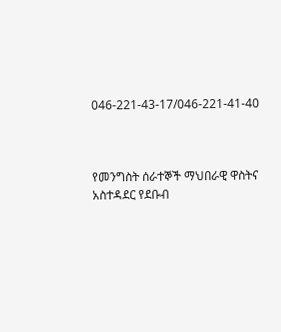046-221-43-17/046-221-41-40



የመንግስት ሰራተኞች ማህበራዊ ዋስትና አስተዳደር የደቡብ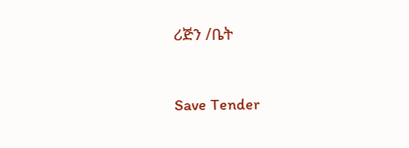ሪጅን /ቤት



Save Tender